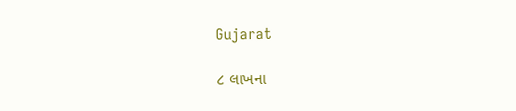Gujarat

૮ લાખના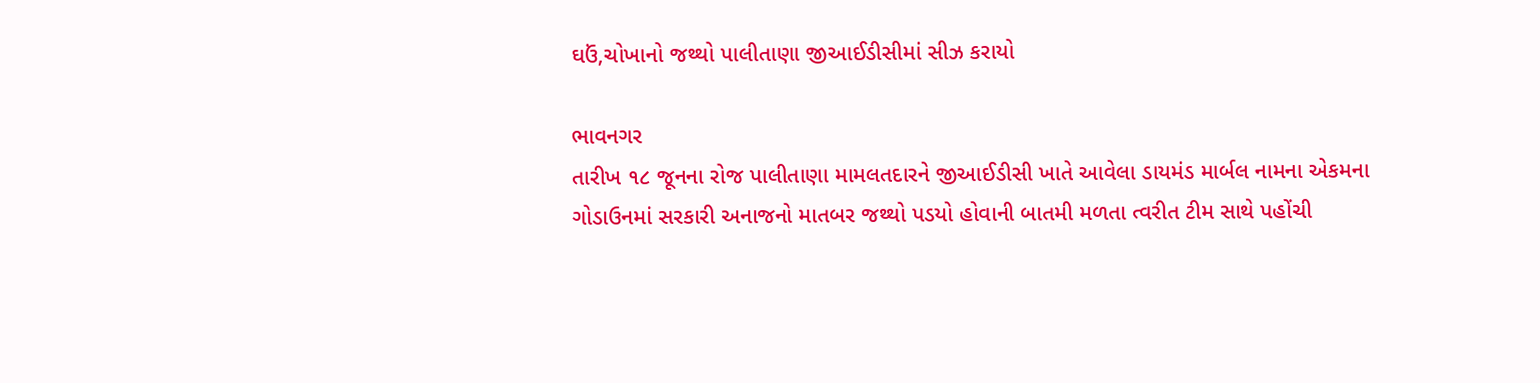ઘઉં,ચોખાનો જથ્થો પાલીતાણા જીઆઈડીસીમાં સીઝ કરાયો

ભાવનગર
તારીખ ૧૮ જૂનના રોજ પાલીતાણા મામલતદારને જીઆઈડીસી ખાતે આવેલા ડાયમંડ માર્બલ નામના એકમના ગોડાઉનમાં સરકારી અનાજનો માતબર જથ્થો પડયો હોવાની બાતમી મળતા ત્વરીત ટીમ સાથે પહોંચી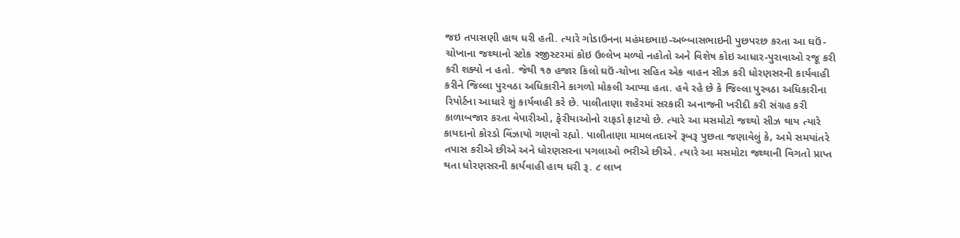જઇ તપાસણી હાથ ધરી હતી. ત્યારે ગોડાઉનના મહંમદભાઇ-અબ્બાસભાઇની પુછપરછ કરતા આ ઘઉં-ચોખાના જથ્થાનો સ્ટોક રજીસ્ટરમાં કોઇ ઉલ્લેખ મળ્યો નહોતો અને વિશેષ કોઇ આધાર-પુરાવાઓ રજૂ કરી કરી શક્યો ન હતો. જેથી ૧૭ હજાર કિલો ઘઉં-ચોખા સહિત એક વાહન સીઝ કરી ધોરણસરની કાર્યવાહી કરીને જિલ્લા પુરવઠા અધિકારીને કાગળો મોકલી આપ્યા હતા. હવે રહે છે કે જિલ્લા પુરવઠા અધિકારીના રિપોર્ટના આધારે શું કાર્યવાહી કરે છે. પાલીતાણા શહેરમાં સરકારી અનાજની ખરીદી કરી સંગ્રહ કરી કાળાબજાર કરતા વેપારીઓ, ફેરીયાઓનો રાફડો ફાટયો છે. ત્યારે આ મસમોટો જથ્થો સીઝ થાય ત્યારે કાયદાનો કોરડો વિંઝાયો ગણવો રહ્યો. પાલીતાણા મામલતદારને રૂબરૂ પુછતા જણાવેલું કે, અમે સમયાંતરે તપાસ કરીએ છીએ અને ધોરણસરના પગલાઓ ભરીએ છીએ. ત્યારે આ મસમોટા જથ્થાની વિગતો પ્રાપ્ત થતા ધોરણસરની કાર્યવાહી હાથ ધરી રૂ. ૮ લાખ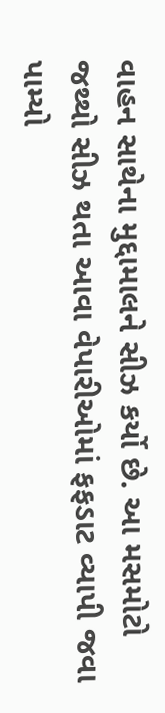વાહન સાથેના મુદ્દામાલને સીઝ કર્યો છે. આ મસમોટો જથ્થો સીઝ થતા આવા વેપારીઓમાં ફફડાટ વ્યાપી જવા પામ્યો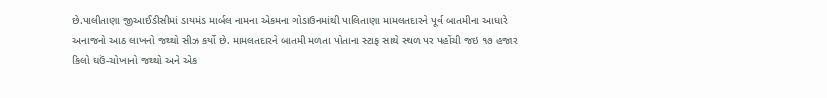છે.પાલીતાણા જીઆઈડીસીમાં ડાયમંડ માર્બલ નામના એકમના ગોડાઉનમાંથી પાલિતાણા મામલતદારને પૂર્વ બાતમીના આધારે અનાજનો આઠ લાખનો જથ્થો સીઝ કર્યો છે. મામલતદારને બાતમી મળતા પોતાના સ્ટાફ સાથે સ્થળ પર પહોંચી જઇ ૧૭ હજાર કિલો ઘઉં-ચોખાનો જથ્થો અને એક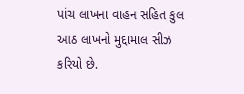પાંચ લાખના વાહન સહિત કુલ આઠ લાખનો મુદ્દામાલ સીઝ કરિયો છે.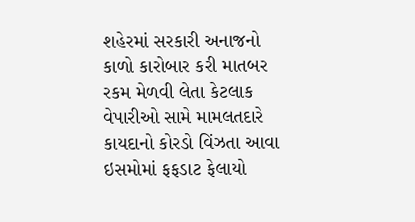શહેરમાં સરકારી અનાજનો કાળો કારોબાર કરી માતબર રકમ મેળવી લેતા કેટલાક વેપારીઓ સામે મામલતદારે કાયદાનો કોરડો વિંઝતા આવા ઇસમોમાં ફફડાટ ફેલાયો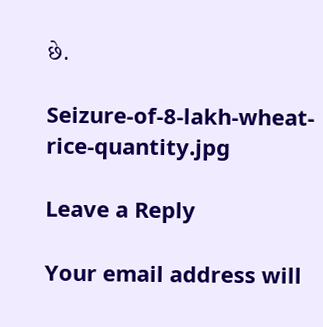છે.

Seizure-of-8-lakh-wheat-rice-quantity.jpg

Leave a Reply

Your email address will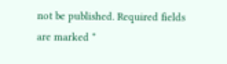not be published. Required fields are marked *